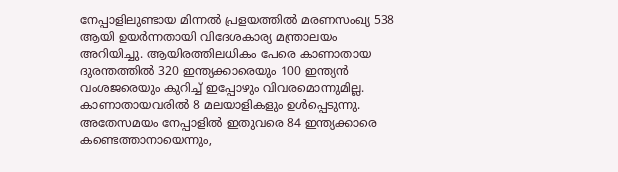നേപ്പാളിലുണ്ടായ മിന്നൽ പ്രളയത്തിൽ മരണസംഖ്യ 538 ആയി ഉയർന്നതായി വിദേശകാര്യ മന്ത്രാലയം അറിയിച്ചു. ആയിരത്തിലധികം പേരെ കാണാതായ ദുരന്തത്തിൽ 320 ഇന്ത്യക്കാരെയും 100 ഇന്ത്യൻ വംശജരെയും കുറിച്ച് ഇപ്പോഴും വിവരമൊന്നുമില്ല. കാണാതായവരിൽ 8 മലയാളികളും ഉൾപ്പെടുന്നു. അതേസമയം നേപ്പാളിൽ ഇതുവരെ 84 ഇന്ത്യക്കാരെ കണ്ടെത്താനായെന്നും,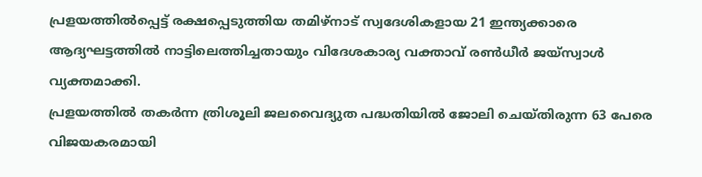പ്രളയത്തിൽപ്പെട്ട് രക്ഷപ്പെടുത്തിയ തമിഴ്നാട് സ്വദേശികളായ 21 ഇന്ത്യക്കാരെ ആദ്യഘട്ടത്തിൽ നാട്ടിലെത്തിച്ചതായും വിദേശകാര്യ വക്താവ് രൺധീർ ജയ്സ്വാൾ വ്യക്തമാക്കി.
പ്രളയത്തിൽ തകർന്ന ത്രിശൂലി ജലവൈദ്യുത പദ്ധതിയിൽ ജോലി ചെയ്തിരുന്ന 63 പേരെ വിജയകരമായി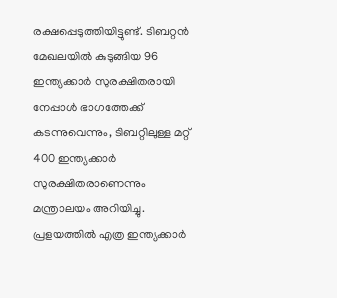രക്ഷപ്പെടുത്തിയിട്ടുണ്ട്. ടിബറ്റൻ മേഖലയിൽ കുടുങ്ങിയ 96 ഇന്ത്യക്കാർ സുരക്ഷിതരായി നേപ്പാൾ ഭാഗത്തേക്ക് കടന്നുവെന്നും, ടിബറ്റിലുള്ള മറ്റ് 400 ഇന്ത്യക്കാർ സുരക്ഷിതരാണെന്നും മന്ത്രാലയം അറിയിച്ചു. പ്രളയത്തിൽ എത്ര ഇന്ത്യക്കാർ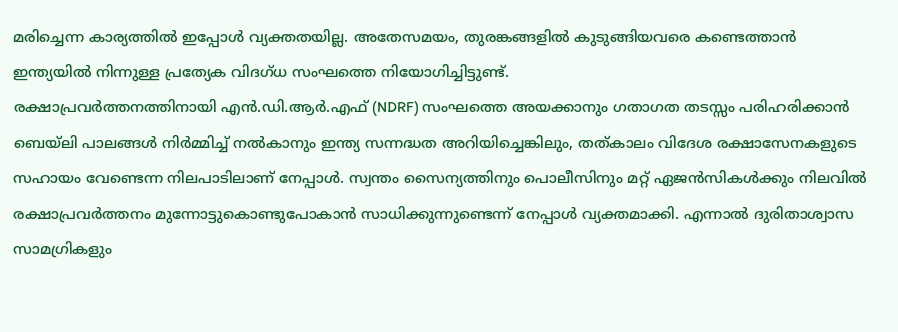മരിച്ചെന്ന കാര്യത്തിൽ ഇപ്പോൾ വ്യക്തതയില്ല. അതേസമയം, തുരങ്കങ്ങളിൽ കുടുങ്ങിയവരെ കണ്ടെത്താൻ ഇന്ത്യയിൽ നിന്നുള്ള പ്രത്യേക വിദഗ്ധ സംഘത്തെ നിയോഗിച്ചിട്ടുണ്ട്.
രക്ഷാപ്രവർത്തനത്തിനായി എൻ.ഡി.ആർ.എഫ് (NDRF) സംഘത്തെ അയക്കാനും ഗതാഗത തടസ്സം പരിഹരിക്കാൻ ബെയ്ലി പാലങ്ങൾ നിർമ്മിച്ച് നൽകാനും ഇന്ത്യ സന്നദ്ധത അറിയിച്ചെങ്കിലും, തത്കാലം വിദേശ രക്ഷാസേനകളുടെ സഹായം വേണ്ടെന്ന നിലപാടിലാണ് നേപ്പാൾ. സ്വന്തം സൈന്യത്തിനും പൊലീസിനും മറ്റ് ഏജൻസികൾക്കും നിലവിൽ രക്ഷാപ്രവർത്തനം മുന്നോട്ടുകൊണ്ടുപോകാൻ സാധിക്കുന്നുണ്ടെന്ന് നേപ്പാൾ വ്യക്തമാക്കി. എന്നാൽ ദുരിതാശ്വാസ സാമഗ്രികളും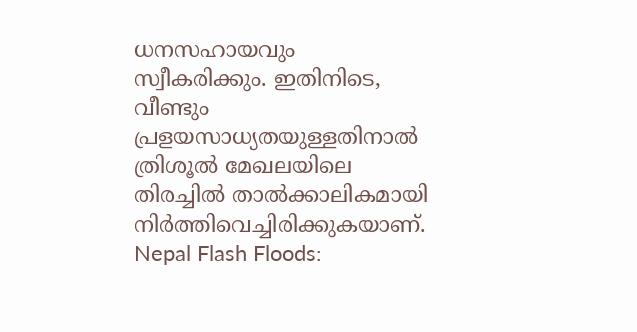ധനസഹായവും സ്വീകരിക്കും. ഇതിനിടെ, വീണ്ടും പ്രളയസാധ്യതയുള്ളതിനാൽ ത്രിശൂൽ മേഖലയിലെ തിരച്ചിൽ താൽക്കാലികമായി നിർത്തിവെച്ചിരിക്കുകയാണ്.
Nepal Flash Floods: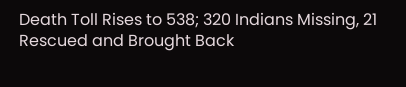Death Toll Rises to 538; 320 Indians Missing, 21 Rescued and Brought Back